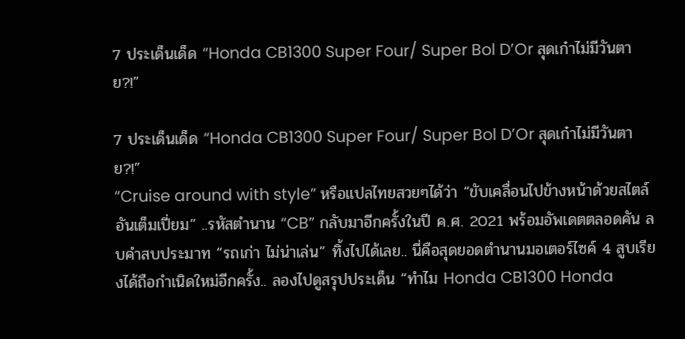7 ประเด็นเด็ด “Honda CB1300 Super Four/ Super Bol D’Or สุดเก๋าไม่มีวันตาย?!”

7 ประเด็นเด็ด “Honda CB1300 Super Four/ Super Bol D’Or สุดเก๋าไม่มีวันตาย?!”
“Cruise around with style” หรือแปลไทยสวยๆได้ว่า “ขับเคลื่อนไปข้างหน้าด้วยสไตล์อันเต็มเปี่ยม” ..รหัสตำนาน “CB” กลับมาอีกครั้งในปี ค.ศ. 2021 พร้อมอัพเดตตลอดคัน ลบคำสบประมาท “รถเก่า ไม่น่าเล่น” ทิ้งไปได้เลย.. นี่คือสุดยอดตำนานมอเตอร์ไซค์ 4 สูบเรียงได้ถือกำเนิดใหม่อีกครั้ง.. ลองไปดูสรุปประเด็น “ทำไม Honda CB1300 Honda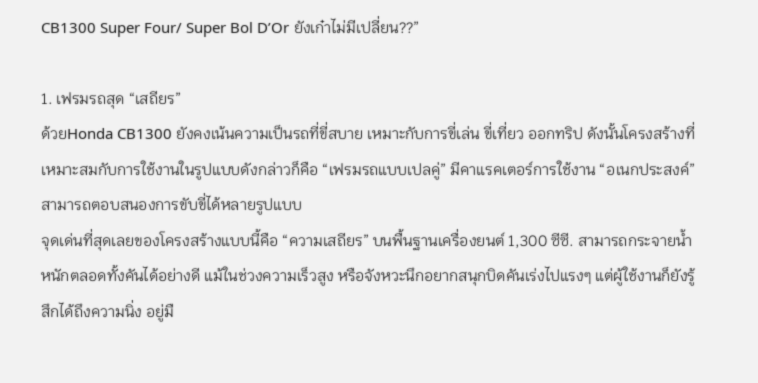CB1300 Super Four/ Super Bol D’Or ยังเก๋าไม่มีเปลี่ยน??”

1. เฟรมรถสุด “เสถียร”
ด้วยHonda CB1300 ยังคงเน้นความเป็นรถที่ขี่สบาย เหมาะกับการขี่เล่น ขี่เที่ยว ออกทริป ดังนั้นโครงสร้างที่เหมาะสมกับการใช้งานในรูปแบบดังกล่าวก็คือ “เฟรมรถแบบเปลคู่” มีคาแรคเตอร์การใช้งาน “อเนกประสงค์” สามารถตอบสนองการขับขี่ได้หลายรูปแบบ
จุดเด่นที่สุดเลยของโครงสร้างแบบนี้คือ “ความเสถียร” บนพื้นฐานเครื่องยนต์ 1,300 ซีซี. สามารถกระจายน้ำหนักตลอดทั้งคันได้อย่างดี แม้ในช่วงความเร็วสูง หรือจังหวะนึกอยากสนุกบิดคันเร่งไปแรงๆ แต่ผู้ใช้งานก็ยังรู้สึกได้ถึงความนิ่ง อยู่มื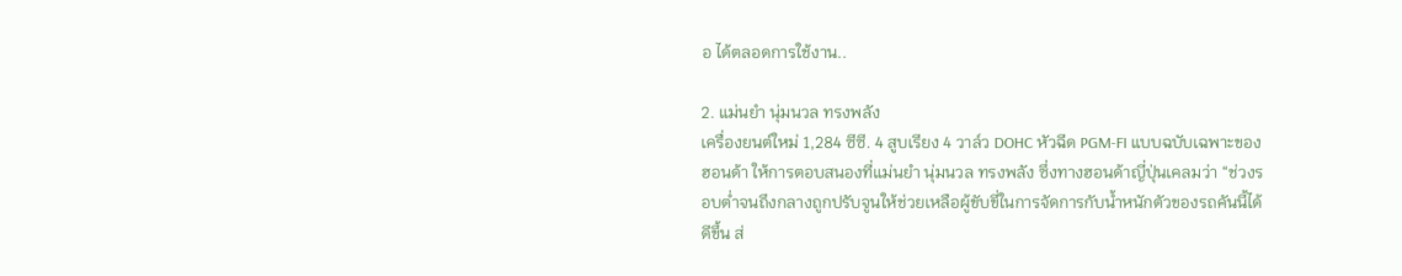อ ได้ตลอดการใช้งาน..

2. แม่นยำ นุ่มนวล ทรงพลัง
เครื่องยนต์ใหม่ 1,284 ซีซี. 4 สูบเรียง 4 วาล์ว DOHC หัวฉีด PGM-FI แบบฉบับเฉพาะของฮอนด้า ให้การตอบสนองที่แม่นยำ นุ่มนวล ทรงพลัง ซึ่งทางฮอนด้าญี่ปุ่นเคลมว่า “ช่วงรอบต่ำจนถึงกลางถูกปรับจูนให้ช่วยเหลือผู้ขับขี่ในการจัดการกับน้ำหนักตัวของรถคันนี้ได้ดีขึ้น ส่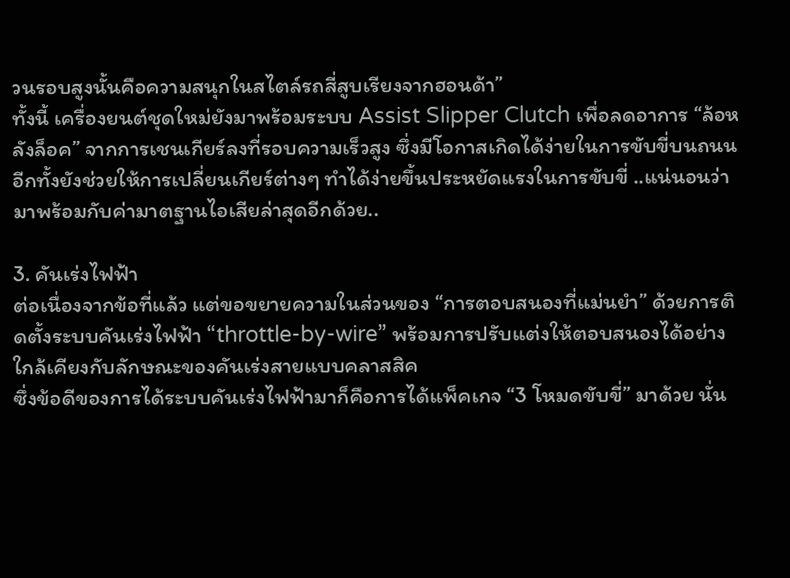วนรอบสูงนั้นคือความสนุกในสไตล์รถสี่สูบเรียงจากฮอนด้า”
ทั้งนี้ เครื่องยนต์ชุดใหม่ยังมาพร้อมระบบ Assist Slipper Clutch เพื่อลดอาการ “ล้อหลังล็อค” จากการเชนเกียร์ลงที่รอบความเร็วสูง ซึ่งมีโอกาสเกิดได้ง่ายในการขับขี่บนถนน อีกทั้งยังช่วยให้การเปลี่ยนเกียร์ต่างๆ ทำได้ง่ายขึ้นประหยัดแรงในการขับขี่ ..แน่นอนว่ามาพร้อมกับค่ามาตฐานไอเสียล่าสุดอีกด้วย..

3. คันเร่งไฟฟ้า
ต่อเนื่องจากข้อที่แล้ว แต่ขอขยายความในส่วนของ “การตอบสนองที่แม่นยำ” ด้วยการติดตั้งระบบคันเร่งไฟฟ้า “throttle-by-wire” พร้อมการปรับแต่งให้ตอบสนองได้อย่างใกล้เคียงกับลักษณะของคันเร่งสายแบบคลาสสิค
ซึ่งข้อดีของการได้ระบบคันเร่งไฟฟ้ามาก็คือการได้แพ็คเกจ “3 โหมดขับขี่” มาด้วย นั่น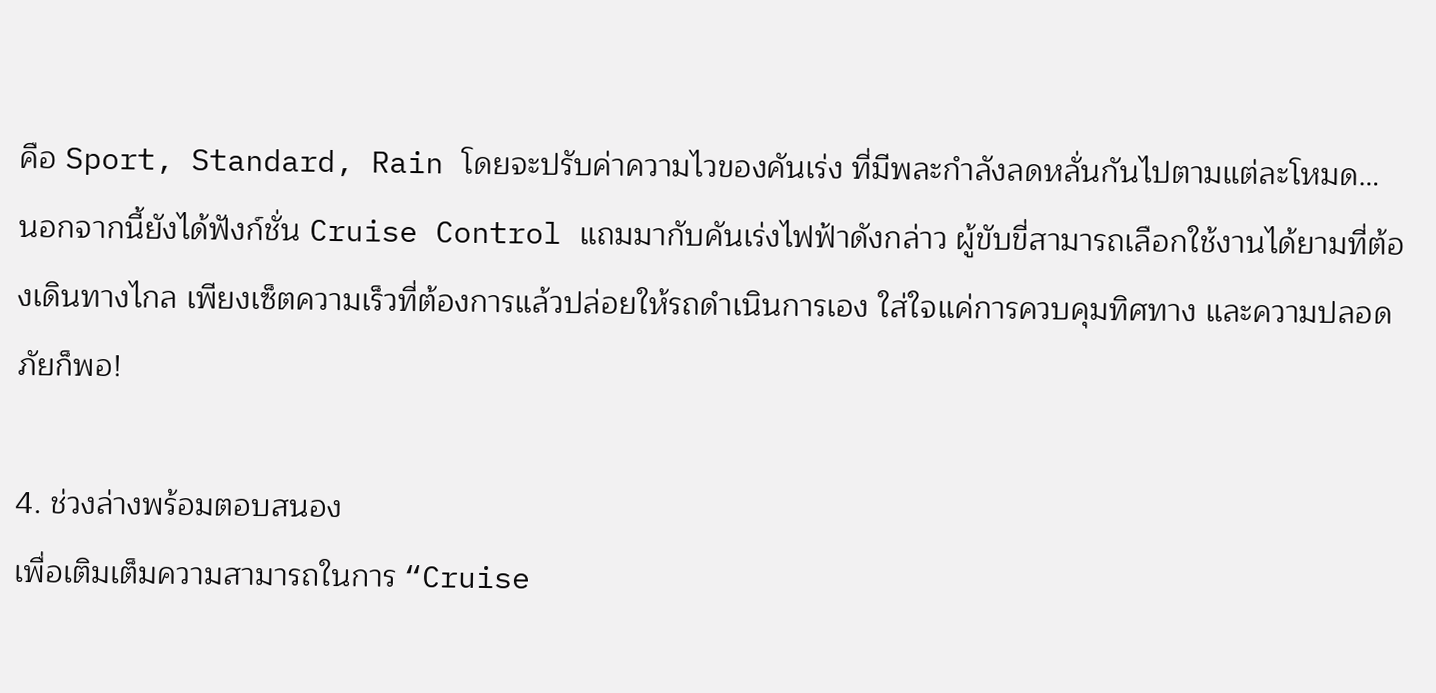คือ Sport, Standard, Rain โดยจะปรับค่าความไวของคันเร่ง ที่มีพละกำลังลดหลั่นกันไปตามแต่ละโหมด…
นอกจากนี้ยังได้ฟังก์ชั่น Cruise Control แถมมากับคันเร่งไฟฟ้าดังกล่าว ผู้ขับขี่สามารถเลือกใช้งานได้ยามที่ต้องเดินทางไกล เพียงเซ็ตความเร็วที่ต้องการแล้วปล่อยให้รถดำเนินการเอง ใส่ใจแค่การควบคุมทิศทาง และความปลอดภัยก็พอ!

4. ช่วงล่างพร้อมตอบสนอง
เพื่อเติมเต็มความสามารถในการ “Cruise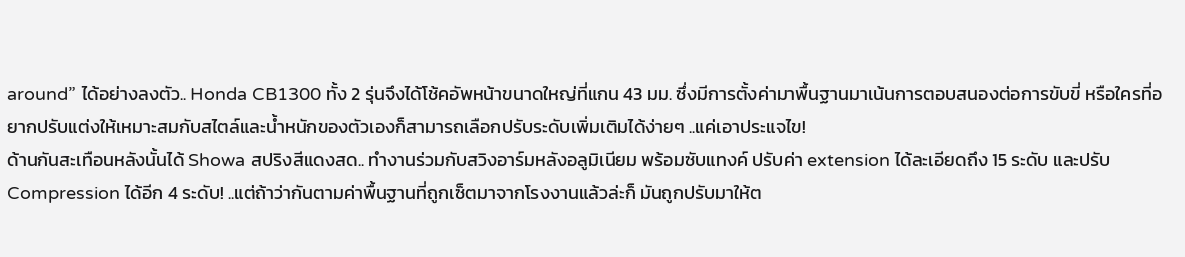around” ได้อย่างลงตัว.. Honda CB1300 ทั้ง 2 รุ่นจึงได้โช้คอัพหน้าขนาดใหญ่ที่แกน 43 มม. ซึ่งมีการตั้งค่ามาพื้นฐานมาเน้นการตอบสนองต่อการขับขี่ หรือใครที่อยากปรับแต่งให้เหมาะสมกับสไตล์และน้ำหนักของตัวเองก็สามารถเลือกปรับระดับเพิ่มเติมได้ง่ายๆ ..แค่เอาประแจไข!
ด้านกันสะเทือนหลังนั้นได้ Showa สปริงสีแดงสด.. ทำงานร่วมกับสวิงอาร์มหลังอลูมิเนียม พร้อมซับแทงค์ ปรับค่า extension ได้ละเอียดถึง 15 ระดับ และปรับ Compression ได้อีก 4 ระดับ! ..แต่ถ้าว่ากันตามค่าพื้นฐานที่ถูกเซ็ตมาจากโรงงานแล้วล่ะก็ มันถูกปรับมาให้ต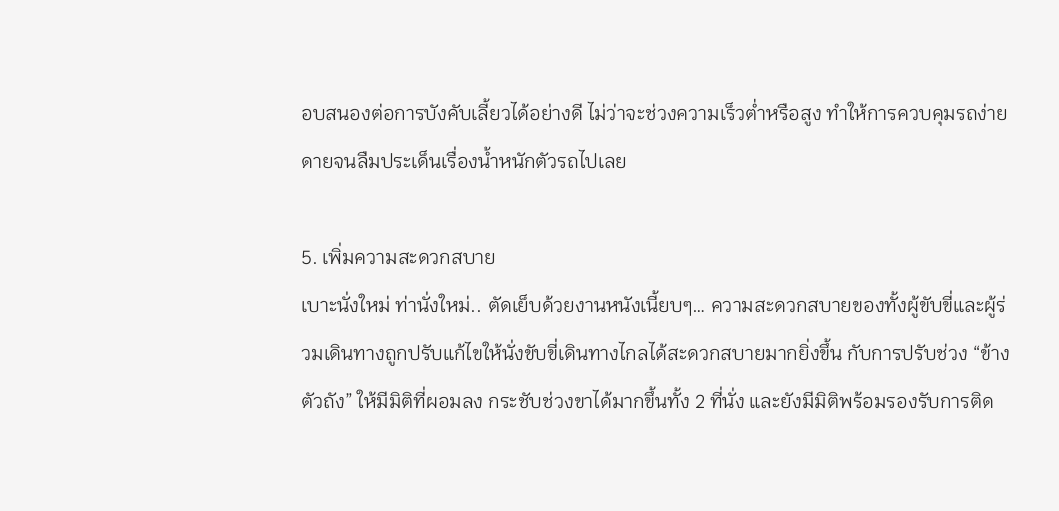อบสนองต่อการบังคับเลี้ยวได้อย่างดี ไม่ว่าจะช่วงความเร็วต่ำหรือสูง ทำให้การควบคุมรถง่ายดายจนลืมประเด็นเรื่องน้ำหนักตัวรถไปเลย

5. เพิ่มความสะดวกสบาย
เบาะนั่งใหม่ ท่านั่งใหม่.. ตัดเย็บด้วยงานหนังเนี้ยบๆ… ความสะดวกสบายของทั้งผู้ขับขี่และผู้ร่วมเดินทางถูกปรับแก้ไขให้นั่งขับขี่เดินทางไกลได้สะดวกสบายมากยิ่งขึ้น กับการปรับช่วง “ข้างตัวถัง” ให้มีมิติที่ผอมลง กระชับช่วงขาได้มากขึ้นทั้ง 2 ที่นั่ง และยังมีมิติพร้อมรองรับการติด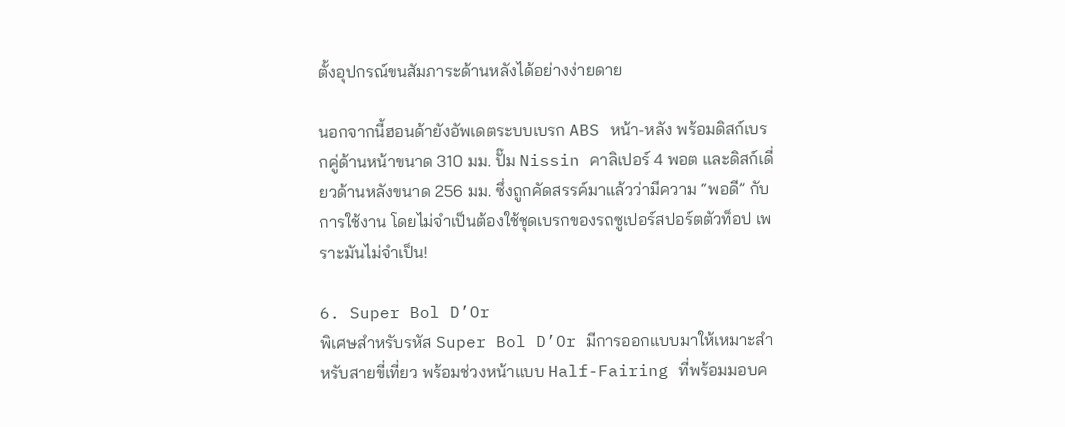ตั้งอุปกรณ์ขนสัมภาระด้านหลังได้อย่างง่ายดาย

นอกจากนี้ฮอนด้ายังอัพเดตระบบเบรก ABS หน้า-หลัง พร้อมดิสก์เบรกคู่ด้านหน้าขนาด 310 มม. ปั๊ม Nissin คาลิเปอร์ 4 พอต และดิสก์เดี่ยวด้านหลังขนาด 256 มม. ซึ่งถูกคัดสรรค์มาแล้วว่ามีความ “พอดี” กับการใช้งาน โดยไม่จำเป็นต้องใช้ชุดเบรกของรถซูเปอร์สปอร์ตตัวท็อป เพราะมันไม่จำเป็น!

6. Super Bol D’Or
พิเศษสำหรับรหัส Super Bol D’Or มีการออกแบบมาให้เหมาะสำหรับสายขี่เที่ยว พร้อมช่วงหน้าแบบ Half-Fairing ที่พร้อมมอบค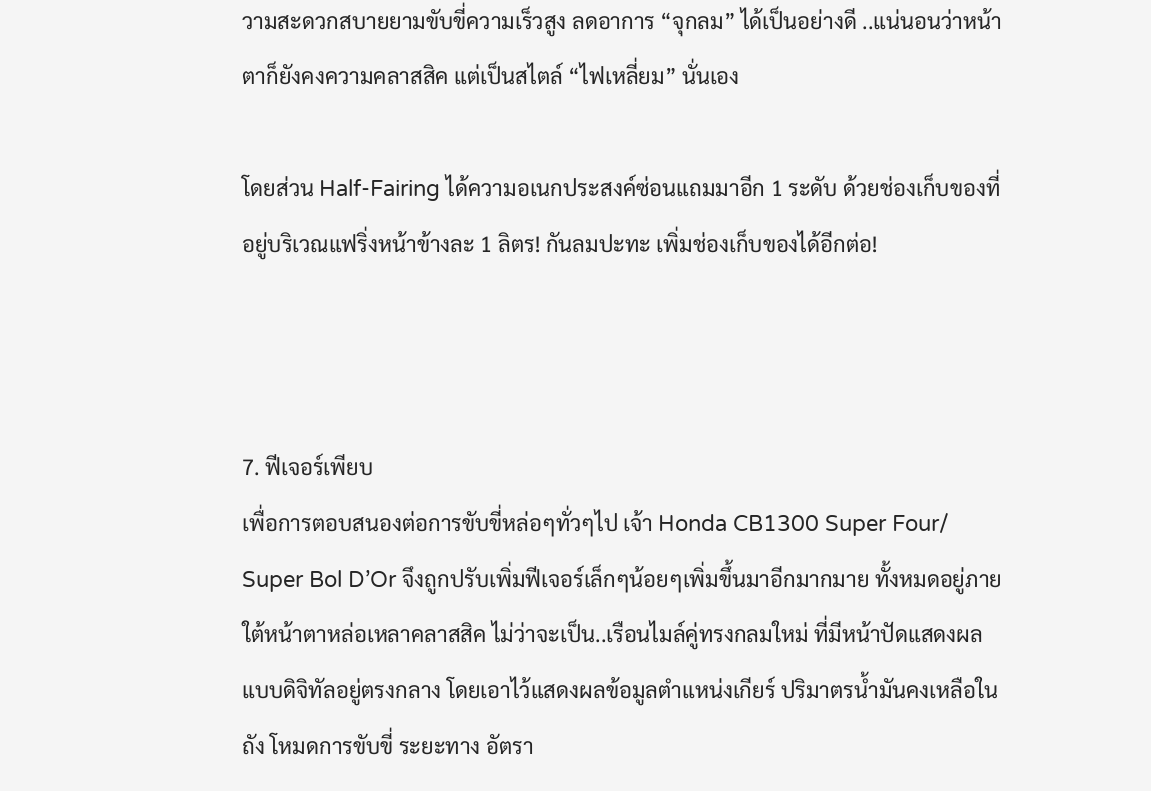วามสะดวกสบายยามขับขี่ความเร็วสูง ลดอาการ “จุกลม” ได้เป็นอย่างดี ..แน่นอนว่าหน้าตาก็ยังคงความคลาสสิค แต่เป็นสไตล์ “ไฟเหลี่ยม” นั่นเอง

โดยส่วน Half-Fairing ได้ความอเนกประสงค์ซ่อนแถมมาอีก 1 ระดับ ด้วยช่องเก็บของที่อยู่บริเวณแฟริ่งหน้าข้างละ 1 ลิตร! กันลมปะทะ เพิ่มช่องเก็บของได้อีกต่อ!



7. ฟีเจอร์เพียบ
เพื่อการตอบสนองต่อการขับขี่หล่อๆทั่วๆไป เจ้า Honda CB1300 Super Four/ Super Bol D’Or จึงถูกปรับเพิ่มฟีเจอร์เล็กๆน้อยๆเพิ่มขึ้นมาอีกมากมาย ทั้งหมดอยู่ภายใต้หน้าตาหล่อเหลาคลาสสิค ไม่ว่าจะเป็น..เรือนไมล์คู่ทรงกลมใหม่ ที่มีหน้าปัดแสดงผลแบบดิจิทัลอยู่ตรงกลาง โดยเอาไว้แสดงผลข้อมูลตำแหน่งเกียร์ ปริมาตรน้ำมันคงเหลือในถัง โหมดการขับขี่ ระยะทาง อัตรา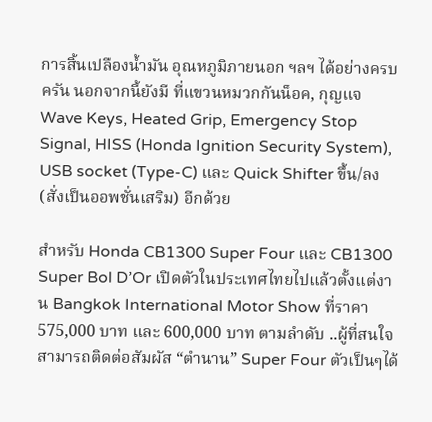การสิ้นเปลืองน้ำมัน อุณหภูมิภายนอก ฯลฯ ได้อย่างครบครัน นอกจากนี้ยังมี ที่แขวนหมวกกันน็อค, กุญแจ Wave Keys, Heated Grip, Emergency Stop Signal, HISS (Honda Ignition Security System), USB socket (Type-C) และ Quick Shifter ขึ้น/ลง (สั่งเป็นออพชั่นเสริม) อีกด้วย

สำหรับ Honda CB1300 Super Four และ CB1300 Super Bol D’Or เปิดตัวในประเทศไทยไปแล้วตั้งแต่งาน Bangkok International Motor Show ที่ราคา 575,000 บาท และ 600,000 บาท ตามลำดับ ..ผู้ที่สนใจสามารถติดต่อสัมผัส “ตำนาน” Super Four ตัวเป็นๆได้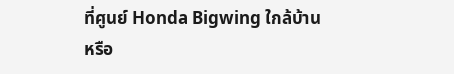ที่ศูนย์ Honda Bigwing ใกล้บ้าน หรือ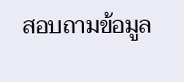สอบถามข้อมูล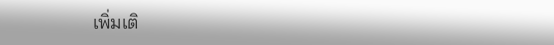เพิ่มเติ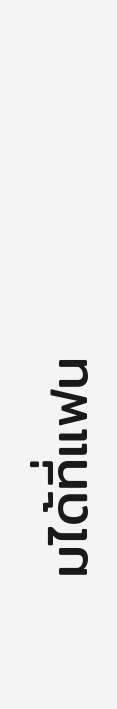มได้ที่แฟน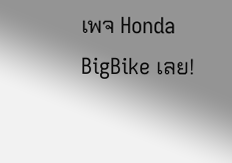เพจ Honda BigBike เลย!